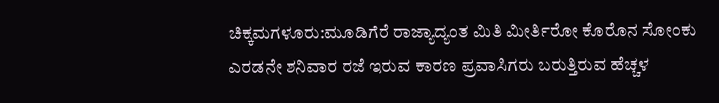ಚಿಕ್ಕಮಗಳೂರು:ಮೂಡಿಗೆರೆ ರಾಜ್ಯಾದ್ಯಂತ ಮಿತಿ ಮೀರ್ತಿರೋ ಕೊರೊನ ಸೋಂಕು
ಎರಡನೇ ಶನಿವಾರ ರಜೆ ಇರುವ ಕಾರಣ ಪ್ರವಾಸಿಗರು ಬರುತ್ತಿರುವ ಹೆಚ್ಚಳ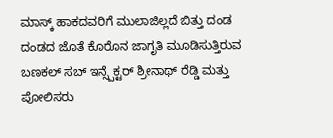ಮಾಸ್ಕ್ ಹಾಕದವರಿಗೆ ಮುಲಾಜಿಲ್ಲದೆ ಬಿತ್ತು ದಂಡ
ದಂಡದ ಜೊತೆ ಕೊರೊನ ಜಾಗೃತಿ ಮೂಡಿಸುತ್ತಿರುವ ಬಣಕಲ್ ಸಬ್ ಇನ್ಸ್ಪೆಕ್ಟರ್ ಶ್ರೀನಾಥ್ ರೆಡ್ಡಿ ಮತ್ತು ಪೋಲಿಸರು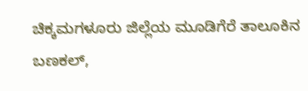ಚಿಕ್ಕಮಗಳೂರು ಜಿಲ್ಲೆಯ ಮೂಡಿಗೆರೆ ತಾಲೂಕಿನ ಬಣಕಲ್,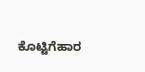ಕೊಟ್ಟಿಗೆಹಾರ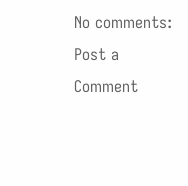No comments:
Post a Comment